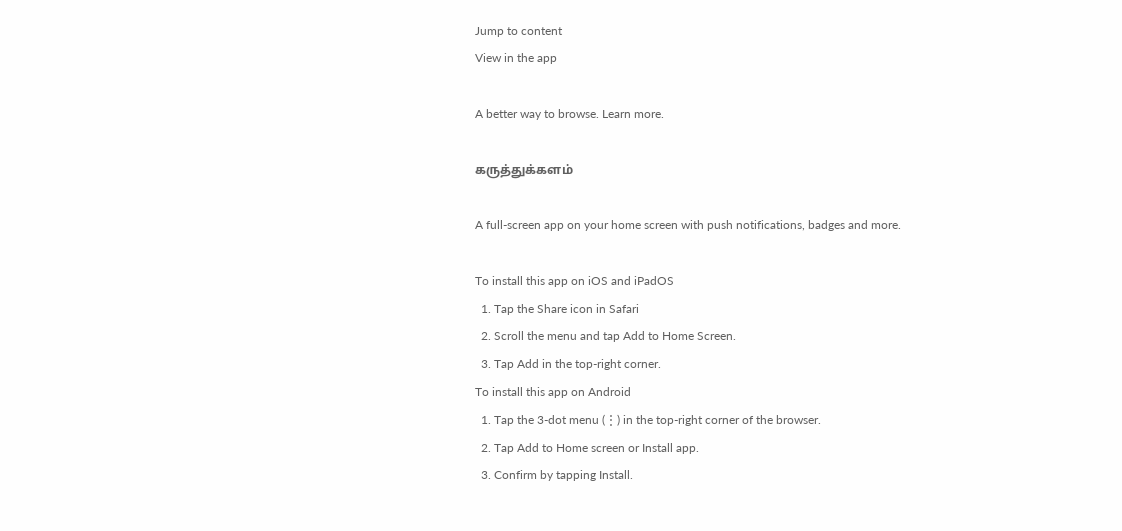Jump to content
View in the app

A better way to browse. Learn more.

கருத்துக்களம்

A full-screen app on your home screen with push notifications, badges and more.

To install this app on iOS and iPadOS
  1. Tap the Share icon in Safari
  2. Scroll the menu and tap Add to Home Screen.
  3. Tap Add in the top-right corner.
To install this app on Android
  1. Tap the 3-dot menu (⋮) in the top-right corner of the browser.
  2. Tap Add to Home screen or Install app.
  3. Confirm by tapping Install.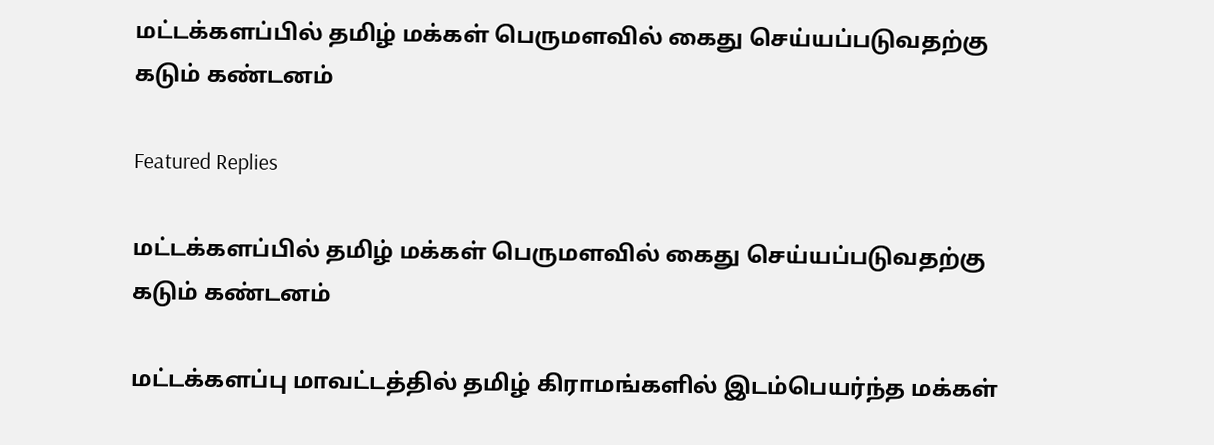மட்டக்களப்பில் தமிழ் மக்கள் பெருமளவில் கைது செய்யப்படுவதற்கு கடும் கண்டனம்

Featured Replies

மட்டக்களப்பில் தமிழ் மக்கள் பெருமளவில் கைது செய்யப்படுவதற்கு கடும் கண்டனம்

மட்டக்களப்பு மாவட்டத்தில் தமிழ் கிராமங்களில் இடம்பெயர்ந்த மக்கள்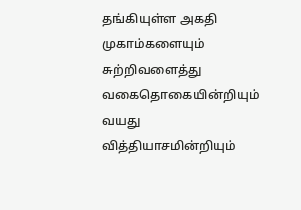தங்கியுள்ள அகதி முகாம்களையும் சுற்றிவளைத்து வகைதொகையின்றியும் வயது வித்தியாசமின்றியும்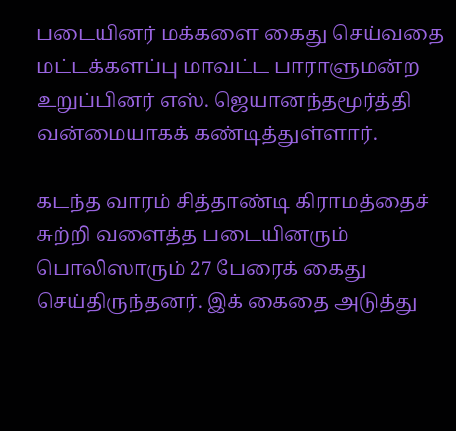படையினர் மக்களை கைது செய்வதை மட்டக்களப்பு மாவட்ட பாராளுமன்ற உறுப்பினர் எஸ். ஜெயானந்தமூர்த்தி வன்மையாகக் கண்டித்துள்ளார்.

கடந்த வாரம் சித்தாண்டி கிராமத்தைச் சுற்றி வளைத்த படையினரும் பொலிஸாரும் 27 பேரைக் கைது செய்திருந்தனர். இக் கைதை அடுத்து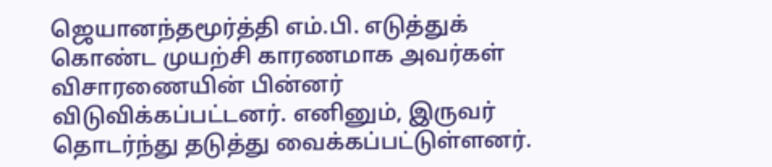ஜெயானந்தமூர்த்தி எம்.பி. எடுத்துக் கொண்ட முயற்சி காரணமாக அவர்கள் விசாரணையின் பின்னர் விடுவிக்கப்பட்டனர். எனினும், இருவர் தொடர்ந்து தடுத்து வைக்கப்பட்டுள்ளனர்.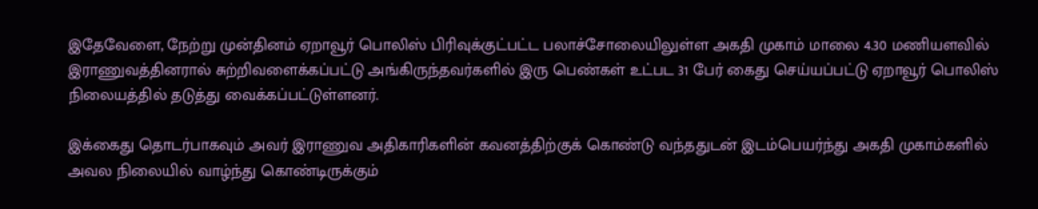இதேவேளை, நேற்று முன்தினம் ஏறாவூர் பொலிஸ் பிரிவுக்குட்பட்ட பலாச்சோலையிலுள்ள அகதி முகாம் மாலை 4.30 மணியளவில் இராணுவத்தினரால் சுற்றிவளைக்கப்பட்டு அங்கிருந்தவர்களில் இரு பெண்கள் உட்பட 31 பேர் கைது செய்யப்பட்டு ஏறாவூர் பொலிஸ் நிலையத்தில் தடுத்து வைக்கப்பட்டுள்ளனர்.

இக்கைது தொடர்பாகவும் அவர் இராணுவ அதிகாரிகளின் கவனத்திற்குக் கொண்டு வந்ததுடன் இடம்பெயர்ந்து அகதி முகாம்களில் அவல நிலையில் வாழ்ந்து கொண்டிருக்கும்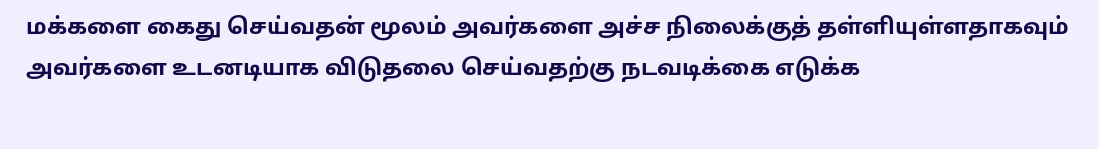மக்களை கைது செய்வதன் மூலம் அவர்களை அச்ச நிலைக்குத் தள்ளியுள்ளதாகவும் அவர்களை உடனடியாக விடுதலை செய்வதற்கு நடவடிக்கை எடுக்க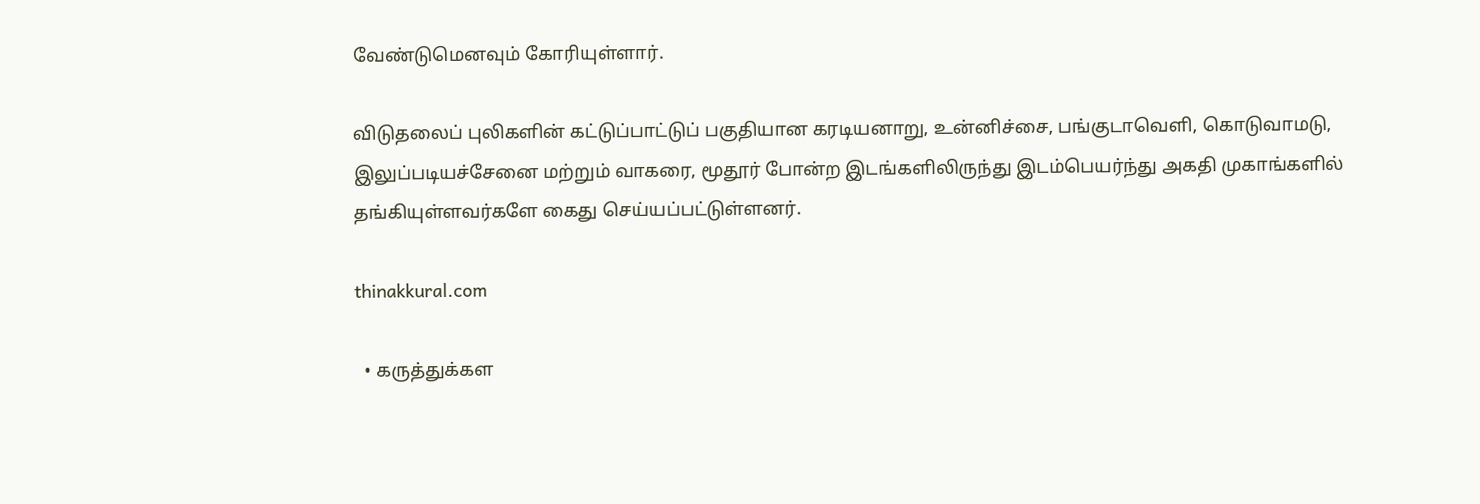வேண்டுமெனவும் கோரியுள்ளார்.

விடுதலைப் புலிகளின் கட்டுப்பாட்டுப் பகுதியான கரடியனாறு, உன்னிச்சை, பங்குடாவெளி, கொடுவாமடு, இலுப்படியச்சேனை மற்றும் வாகரை, மூதூர் போன்ற இடங்களிலிருந்து இடம்பெயர்ந்து அகதி முகாங்களில் தங்கியுள்ளவர்களே கைது செய்யப்பட்டுள்ளனர்.

thinakkural.com

  • கருத்துக்கள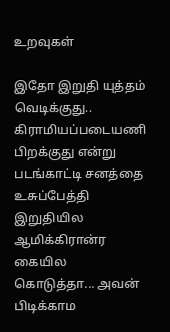உறவுகள்

இதோ இறுதி யுத்தம் வெடிக்குது.. கிராமியப்படையணி பிறக்குது என்று படங்காட்டி சனத்தை உசுப்பேத்தி இறுதியில ஆமிக்கிரான்ர கையில கொடுத்தா... அவன் பிடிக்காம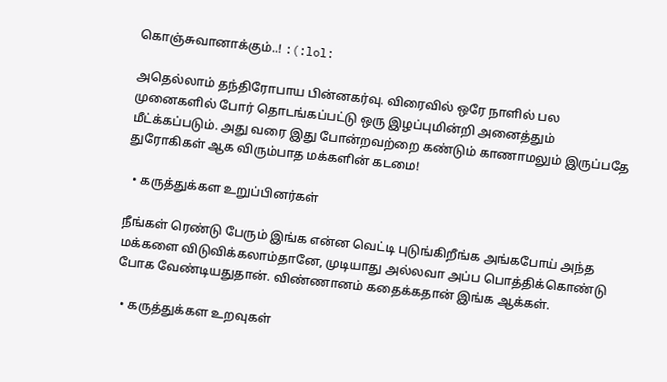கொஞ்சுவானாக்கும்..! :(:lol:

அதெல்லாம் தந்திரோபாய பின்னகர்வு. விரைவில் ஒரே நாளில் பல முனைகளில் போர் தொடங்கப்பட்டு ஒரு இழப்புமின்றி அனைத்தும் மீட்க்கப்படும். அது வரை இது போன்றவற்றை கண்டும் காணாமலும் இருப்பதே துரோகிகள் ஆக விரும்பாத மக்களின் கடமை!

  • கருத்துக்கள உறுப்பினர்கள்

நீங்கள் ரெண்டு பேரும் இங்க என்ன வெட்டி புடுங்கிறீங்க அங்கபோய் அந்த மக்களை விடுவிக்கலாம்தானே, முடியாது அல்லவா அப்ப பொத்திக்கொண்டு போக வேண்டியதுதான். விண்ணானம் கதைக்கதான் இங்க ஆக்கள்.

  • கருத்துக்கள உறவுகள்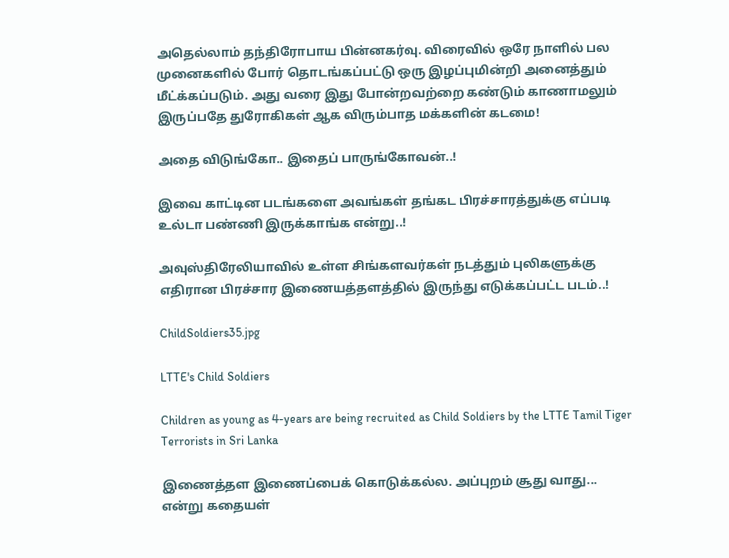அதெல்லாம் தந்திரோபாய பின்னகர்வு. விரைவில் ஒரே நாளில் பல முனைகளில் போர் தொடங்கப்பட்டு ஒரு இழப்புமின்றி அனைத்தும் மீட்க்கப்படும். அது வரை இது போன்றவற்றை கண்டும் காணாமலும் இருப்பதே துரோகிகள் ஆக விரும்பாத மக்களின் கடமை!

அதை விடுங்கோ.. இதைப் பாருங்கோவன்..!

இவை காட்டின படங்களை அவங்கள் தங்கட பிரச்சாரத்துக்கு எப்படி உல்டா பண்ணி இருக்காங்க என்று..!

அவுஸ்திரேலியாவில் உள்ள சிங்களவர்கள் நடத்தும் புலிகளுக்கு எதிரான பிரச்சார இணையத்தளத்தில் இருந்து எடுக்கப்பட்ட படம்..!

ChildSoldiers35.jpg

LTTE's Child Soldiers

Children as young as 4-years are being recruited as Child Soldiers by the LTTE Tamil Tiger Terrorists in Sri Lanka

இணைத்தள இணைப்பைக் கொடுக்கல்ல. அப்புறம் சூது வாது... என்று கதையள்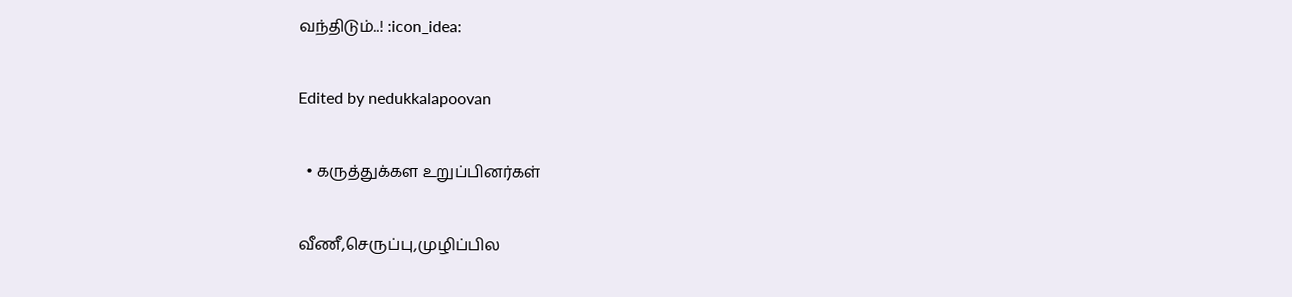வந்திடும்..! :icon_idea:

Edited by nedukkalapoovan

  • கருத்துக்கள உறுப்பினர்கள்

வீணீ,செருப்பு,முழிப்பில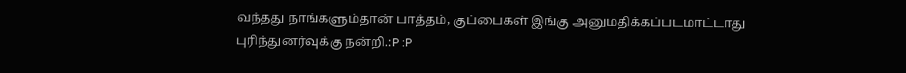வந்தது நாங்களும்தான் பாத்தம், குப்பைகள் இங்கு அனுமதிக்கப்படமாட்டாது புரிந்துனர்வுக்கு நன்றி.:P :P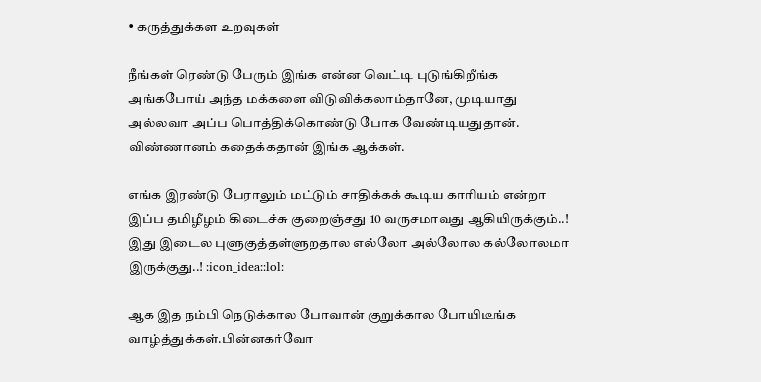• கருத்துக்கள உறவுகள்

நீங்கள் ரெண்டு பேரும் இங்க என்ன வெட்டி புடுங்கிறீங்க அங்கபோய் அந்த மக்களை விடுவிக்கலாம்தானே, முடியாது அல்லவா அப்ப பொத்திக்கொண்டு போக வேண்டியதுதான். விண்ணானம் கதைக்கதான் இங்க ஆக்கள்.

எங்க இரண்டு பேராலும் மட்டும் சாதிக்கக் கூடிய காரியம் என்றா இப்ப தமிழீழம் கிடைச்சு குறைஞ்சது 10 வருசமாவது ஆகியிருக்கும்..! இது இடைல புளுகுத்தள்ளுறதால எல்லோ அல்லோல கல்லோலமா இருக்குது..! :icon_idea::lol:

ஆக இத நம்பி நெடுக்கால போவான் குறுக்கால போயிடீங்க வாழ்த்துக்கள்.பின்னகர்வோ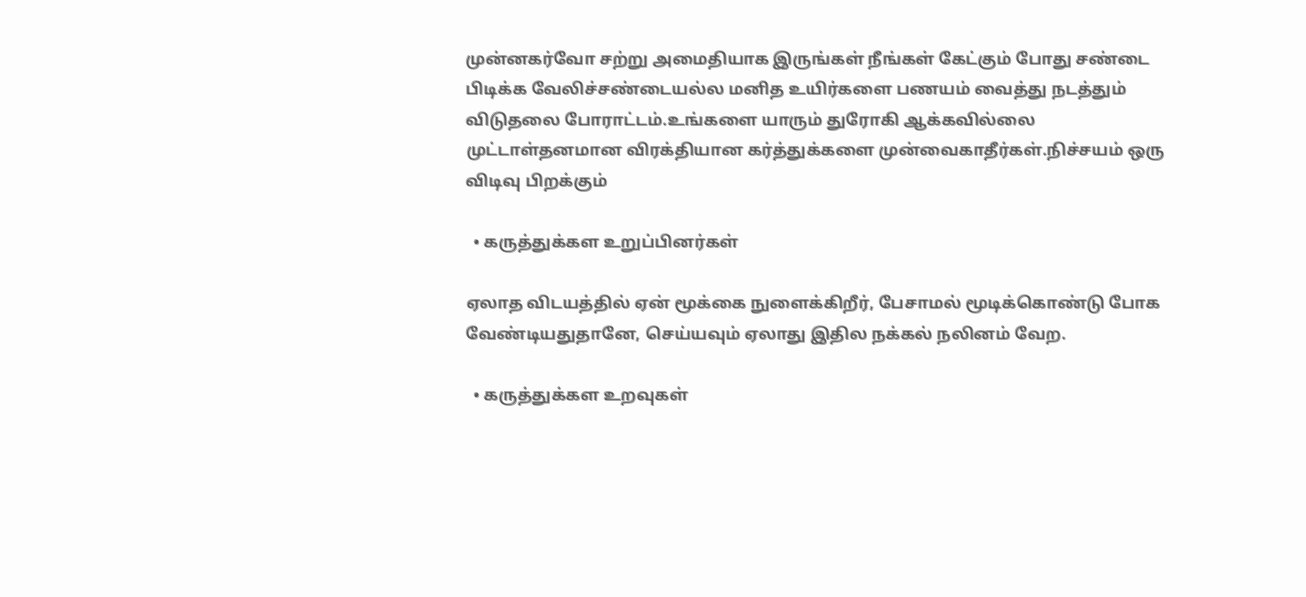முன்னகர்வோ சற்று அமைதியாக இருங்கள் நீங்கள் கேட்கும் போது சண்டை பிடிக்க வேலிச்சண்டையல்ல மனித உயிர்களை பணயம் வைத்து நடத்தும் விடுதலை போராட்டம்.உங்களை யாரும் துரோகி ஆக்கவில்லை முட்டாள்தனமான விரக்தியான கர்த்துக்களை முன்வைகாதீர்கள்.நிச்சயம் ஒரு விடிவு பிறக்கும்

  • கருத்துக்கள உறுப்பினர்கள்

ஏலாத விடயத்தில் ஏன் மூக்கை நுளைக்கிறீர், பேசாமல் மூடிக்கொண்டு போக வேண்டியதுதானே, செய்யவும் ஏலாது இதில நக்கல் நலினம் வேற.

  • கருத்துக்கள உறவுகள்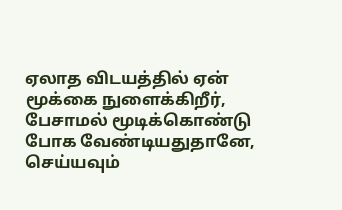ஏலாத விடயத்தில் ஏன் மூக்கை நுளைக்கிறீர், பேசாமல் மூடிக்கொண்டு போக வேண்டியதுதானே, செய்யவும்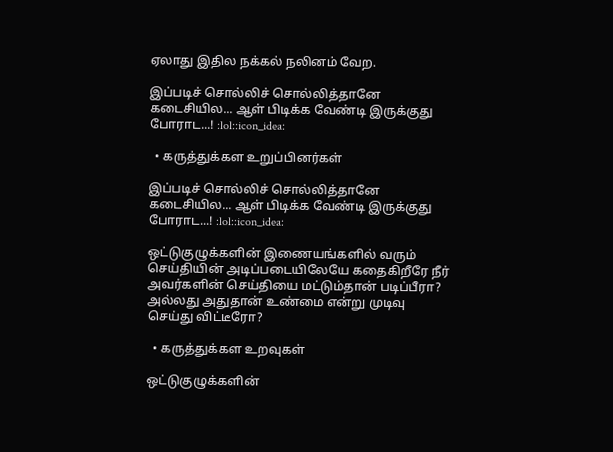ஏலாது இதில நக்கல் நலினம் வேற.

இப்படிச் சொல்லிச் சொல்லித்தானே கடைசியில... ஆள் பிடிக்க வேண்டி இருக்குது போராட...! :lol::icon_idea:

  • கருத்துக்கள உறுப்பினர்கள்

இப்படிச் சொல்லிச் சொல்லித்தானே கடைசியில... ஆள் பிடிக்க வேண்டி இருக்குது போராட...! :lol::icon_idea:

ஒட்டுகுழுக்களின் இணையங்களில் வரும் செய்தியின் அடிப்படையிலேயே கதைகிறீரே நீர் அவர்களின் செய்தியை மட்டும்தான் படிப்பீரா? அல்லது அதுதான் உண்மை என்று முடிவு செய்து விட்டீரோ?

  • கருத்துக்கள உறவுகள்

ஒட்டுகுழுக்களின்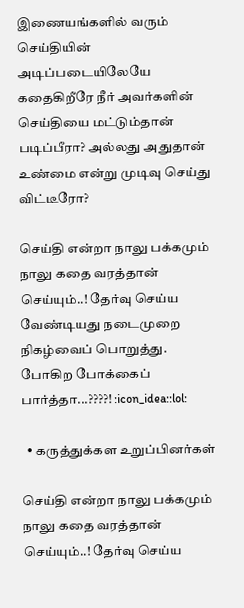இணையங்களில் வரும் செய்தியின் அடிப்படையிலேயே கதைகிறீரே நீர் அவர்களின் செய்தியை மட்டும்தான் படிப்பீரா? அல்லது அதுதான் உண்மை என்று முடிவு செய்து விட்டீரோ?

செய்தி என்றா நாலு பக்கமும் நாலு கதை வரத்தான் செய்யும்..! தேர்வு செய்ய வேண்டியது நடைமுறை நிகழ்வைப் பொறுத்து. போகிற போக்கைப் பார்த்தா...????! :icon_idea::lol:

  • கருத்துக்கள உறுப்பினர்கள்

செய்தி என்றா நாலு பக்கமும் நாலு கதை வரத்தான் செய்யும்..! தேர்வு செய்ய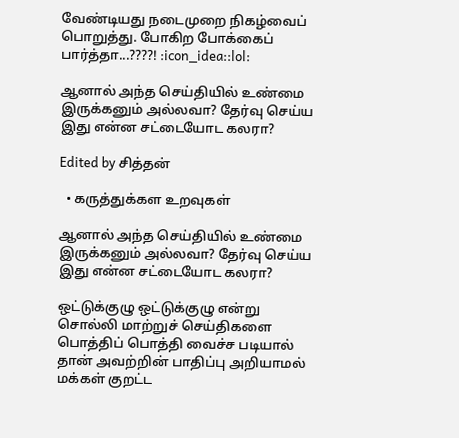வேண்டியது நடைமுறை நிகழ்வைப் பொறுத்து. போகிற போக்கைப் பார்த்தா...????! :icon_idea::lol:

ஆனால் அந்த செய்தியில் உண்மை இருக்கனும் அல்லவா? தேர்வு செய்ய இது என்ன சட்டையோட கலரா?

Edited by சித்தன்

  • கருத்துக்கள உறவுகள்

ஆனால் அந்த செய்தியில் உண்மை இருக்கனும் அல்லவா? தேர்வு செய்ய இது என்ன சட்டையோட கலரா?

ஒட்டுக்குழு ஒட்டுக்குழு என்று சொல்லி மாற்றுச் செய்திகளை பொத்திப் பொத்தி வைச்ச படியால் தான் அவற்றின் பாதிப்பு அறியாமல் மக்கள் குறட்ட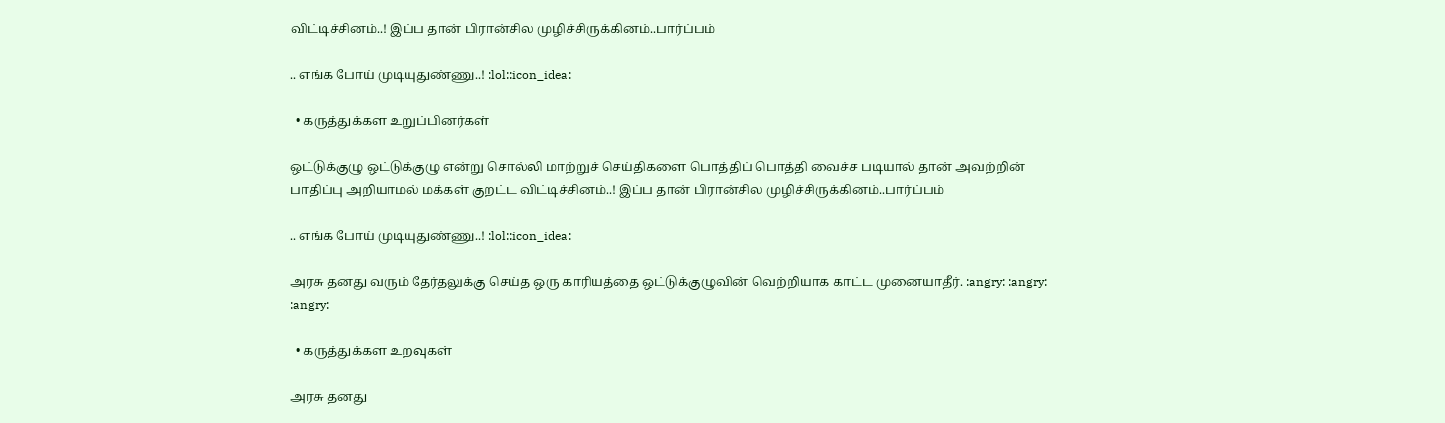விட்டிச்சினம்..! இப்ப தான் பிரான்சில முழிச்சிருக்கினம்..பார்ப்பம்

.. எங்க போய் முடியுதுண்ணு..! :lol::icon_idea:

  • கருத்துக்கள உறுப்பினர்கள்

ஒட்டுக்குழு ஒட்டுக்குழு என்று சொல்லி மாற்றுச் செய்திகளை பொத்திப் பொத்தி வைச்ச படியால் தான் அவற்றின் பாதிப்பு அறியாமல் மக்கள் குறட்ட விட்டிச்சினம்..! இப்ப தான் பிரான்சில முழிச்சிருக்கினம்..பார்ப்பம்

.. எங்க போய் முடியுதுண்ணு..! :lol::icon_idea:

அரசு தனது வரும் தேர்தலுக்கு செய்த ஒரு காரியத்தை ஒட்டுக்குழுவின் வெற்றியாக காட்ட முனையாதீர். :angry: :angry: :angry:

  • கருத்துக்கள உறவுகள்

அரசு தனது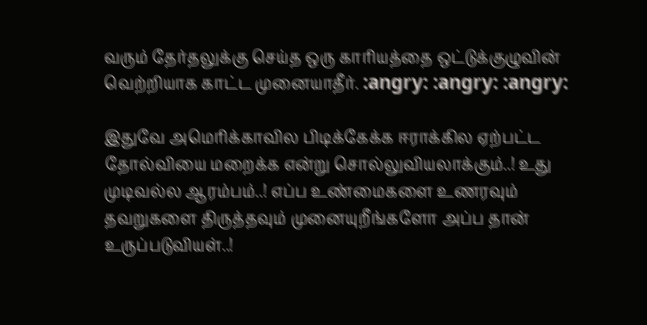வரும் தேர்தலுக்கு செய்த ஒரு காரியத்தை ஒட்டுக்குழுவின் வெற்றியாக காட்ட முனையாதீர். :angry: :angry: :angry:

இதுவே அமெரிக்காவில பிடிக்கேக்க ஈராக்கில ஏற்பட்ட தோல்வியை மறைக்க என்று சொல்லுவியலாக்கும்..! உது முடிவல்ல ஆரம்பம்..! எப்ப உண்மைகளை உணரவும் தவறுகளை திருத்தவும் முனையுறீங்களோ அப்ப தான் உருப்படுவியள்..!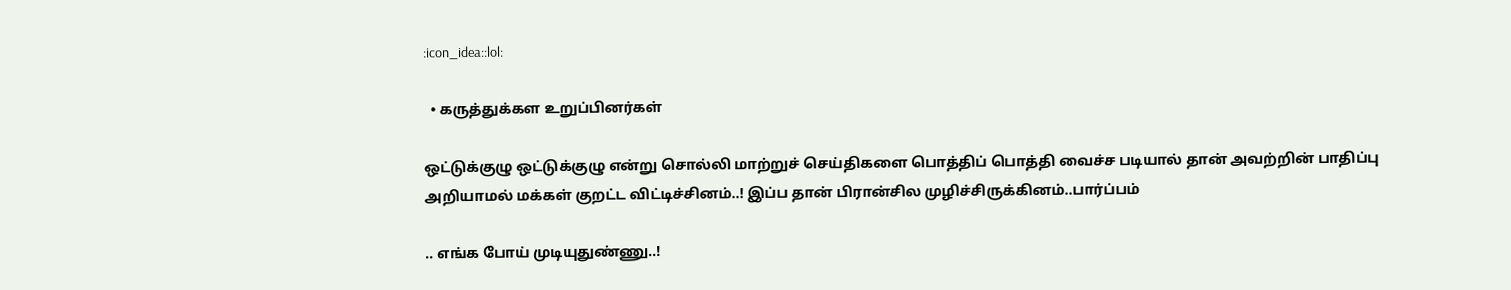:icon_idea::lol:

  • கருத்துக்கள உறுப்பினர்கள்

ஒட்டுக்குழு ஒட்டுக்குழு என்று சொல்லி மாற்றுச் செய்திகளை பொத்திப் பொத்தி வைச்ச படியால் தான் அவற்றின் பாதிப்பு அறியாமல் மக்கள் குறட்ட விட்டிச்சினம்..! இப்ப தான் பிரான்சில முழிச்சிருக்கினம்..பார்ப்பம்

.. எங்க போய் முடியுதுண்ணு..!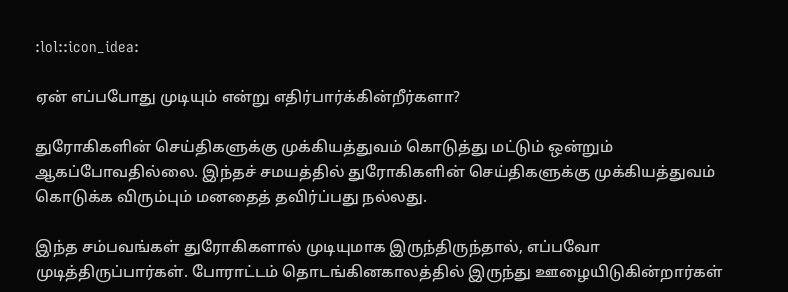:lol::icon_idea:

ஏன் எப்பபோது முடியும் என்று எதிர்பார்க்கின்றீர்களா?

துரோகிகளின் செய்திகளுக்கு முக்கியத்துவம் கொடுத்து மட்டும் ஒன்றும் ஆகப்போவதில்லை. இந்தச் சமயத்தில் துரோகிகளின் செய்திகளுக்கு முக்கியத்துவம் கொடுக்க விரும்பும் மனதைத் தவிர்ப்பது நல்லது.

இந்த சம்பவங்கள் துரோகிகளால் முடியுமாக இருந்திருந்தால், எப்பவோ முடித்திருப்பார்கள். போராட்டம் தொடங்கினகாலத்தில் இருந்து ஊழையிடுகின்றார்கள்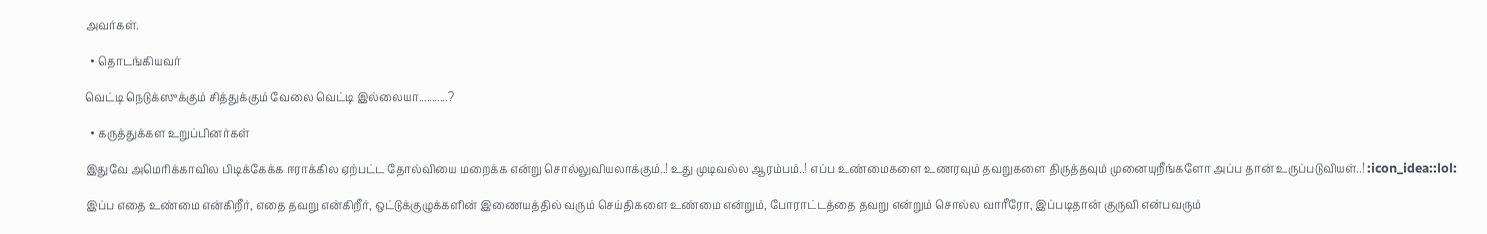அவர்கள்.

  • தொடங்கியவர்

வெட்டி நெடுக்ஸுக்கும் சித்துக்கும் வேலை வெட்டி இல்லையா...........?

  • கருத்துக்கள உறுப்பினர்கள்

இதுவே அமெரிக்காவில பிடிக்கேக்க ஈராக்கில ஏற்பட்ட தோல்வியை மறைக்க என்று சொல்லுவியலாக்கும்..! உது முடிவல்ல ஆரம்பம்..! எப்ப உண்மைகளை உணரவும் தவறுகளை திருத்தவும் முனையுறீங்களோ அப்ப தான் உருப்படுவியள்..! :icon_idea::lol:

இப்ப எதை உண்மை என்கிறீர், எதை தவறு என்கிறீர், ஒட்டுக்குழுக்களின் இணையத்தில் வரும் செய்திகளை உண்மை என்றும், போராட்டத்தை தவறு என்றும் சொல்ல வாரீரோ, இப்படிதான் குருவி என்பவரும்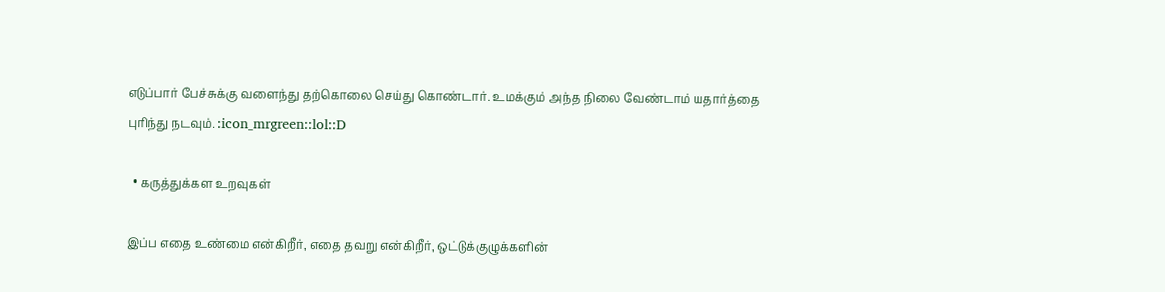எடுப்பார் பேச்சுக்கு வளைந்து தற்கொலை செய்து கொண்டார். உமக்கும் அந்த நிலை வேண்டாம் யதார்த்தை புரிந்து நடவும். :icon_mrgreen::lol::D

  • கருத்துக்கள உறவுகள்

இப்ப எதை உண்மை என்கிறீர், எதை தவறு என்கிறீர், ஒட்டுக்குழுக்களின்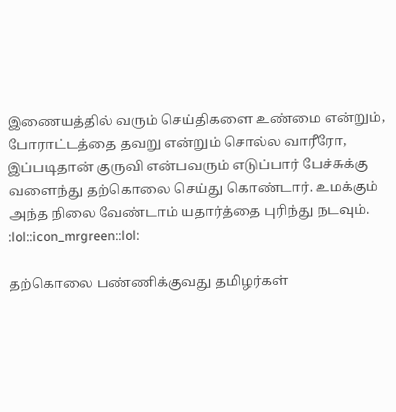இணையத்தில் வரும் செய்திகளை உண்மை என்றும், போராட்டத்தை தவறு என்றும் சொல்ல வாரீரோ, இப்படிதான் குருவி என்பவரும் எடுப்பார் பேச்சுக்கு வளைந்து தற்கொலை செய்து கொண்டார். உமக்கும் அந்த நிலை வேண்டாம் யதார்த்தை புரிந்து நடவும். :lol::icon_mrgreen::lol:

தற்கொலை பண்ணிக்குவது தமிழர்கள்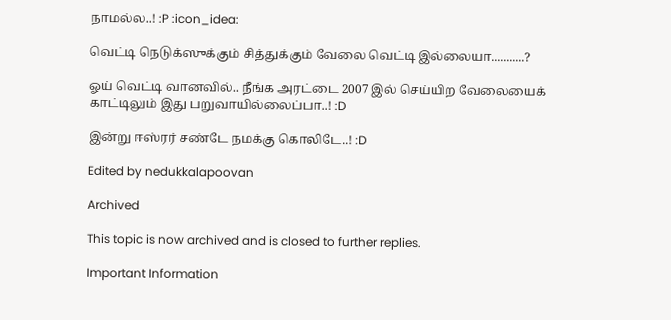நாமல்ல..! :P :icon_idea:

வெட்டி நெடுக்ஸுக்கும் சித்துக்கும் வேலை வெட்டி இல்லையா...........?

ஓய் வெட்டி வானவில்.. நீங்க அரட்டை 2007 இல் செய்யிற வேலையைக் காட்டிலும் இது பறுவாயில்லைப்பா..! :D

இன்று ஈஸ்ரர் சண்டே நமக்கு கொலிடே..! :D

Edited by nedukkalapoovan

Archived

This topic is now archived and is closed to further replies.

Important Information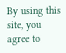By using this site, you agree to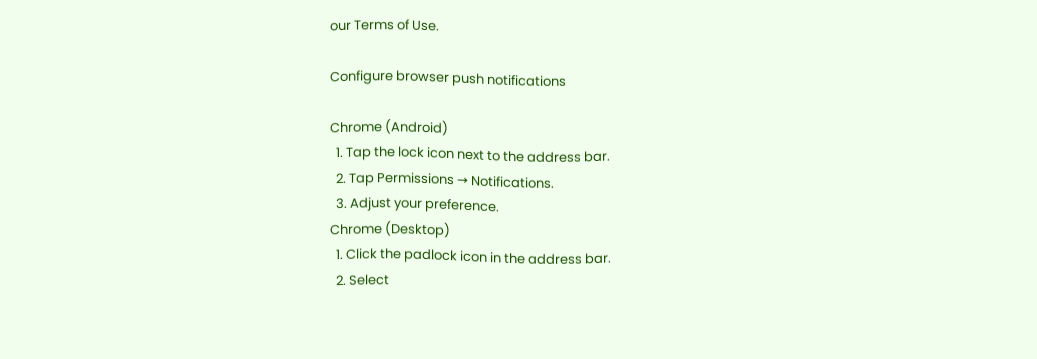our Terms of Use.

Configure browser push notifications

Chrome (Android)
  1. Tap the lock icon next to the address bar.
  2. Tap Permissions → Notifications.
  3. Adjust your preference.
Chrome (Desktop)
  1. Click the padlock icon in the address bar.
  2. Select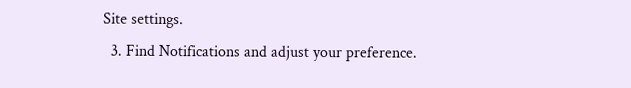Site settings.
  3. Find Notifications and adjust your preference.